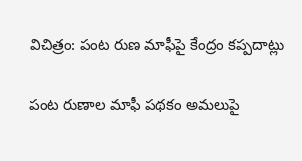విచిత్రం: పంట రుణ మాఫీపై కేంద్రం కప్పదాట్లు

పంట రుణాల మాఫీ పథకం అమలుపై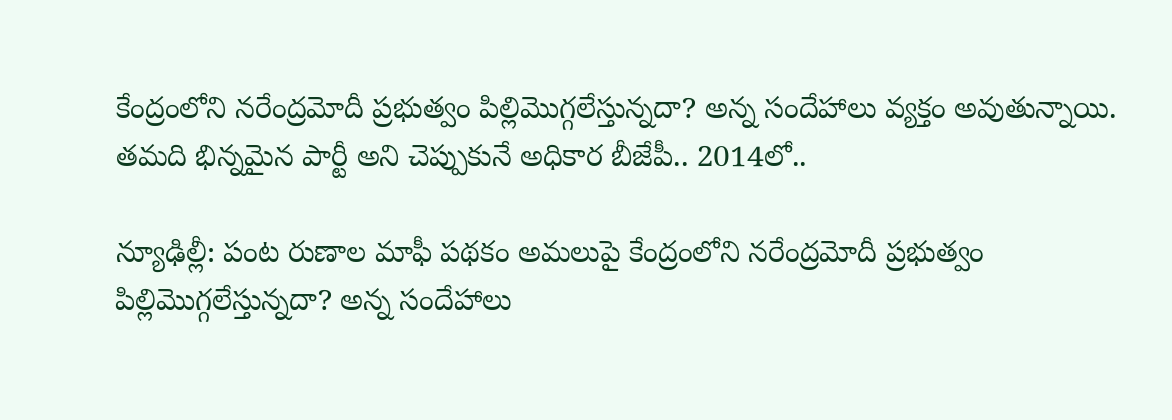కేంద్రంలోని నరేంద్రమోదీ ప్రభుత్వం పిల్లిమొగ్గలేస్తున్నదా? అన్న సందేహాలు వ్యక్తం అవుతున్నాయి. తమది భిన్నమైన పార్టీ అని చెప్పుకునే అధికార బీజేపీ.. 2014లో..

న్యూఢిల్లీ: పంట రుణాల మాఫీ పథకం అమలుపై కేంద్రంలోని నరేంద్రమోదీ ప్రభుత్వం పిల్లిమొగ్గలేస్తున్నదా? అన్న సందేహాలు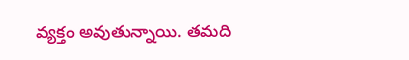వ్యక్తం అవుతున్నాయి. తమది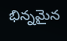భిన్నమైన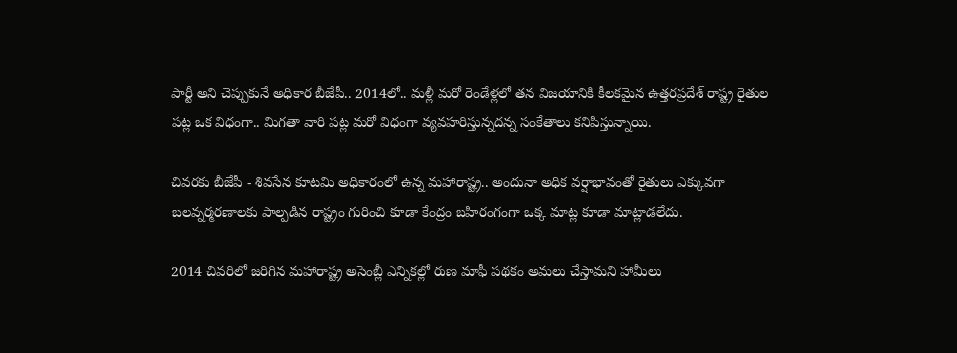పార్టీ అని చెప్పుకునే అధికార బీజేపీ.. 2014లో.. మళ్లీ మరో రెండేళ్లలో తన విజయానికి కీలకమైన ఉత్తరప్రదేశ్ రాష్ట్ర రైతుల పట్ల ఒక విధంగా.. మిగతా వారి పట్ల మరో విధంగా వ్యవహరిస్తున్నదన్న సంకేతాలు కనిపిస్తున్నాయి.

చివరకు బీజేపీ - శివసేన కూటమి అధికారంలో ఉన్న మహారాష్ట్ర.. అందునా అధిక వర్షాభావంతో రైతులు ఎక్కువగా బలవ్నర్మరణాలకు పాల్పడిన రాష్ట్రం గురించి కూడా కేంద్రం బహిరంగంగా ఒక్క మాట్ల కూడా మాట్లాడలేదు.

2014 చివరిలో జరిగిన మహారాష్ట్ర అసెంబ్లీ ఎన్నికల్లో రుణ మాఫీ పథకం అమలు చేస్తామని హామీలు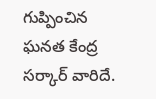గుప్పించిన ఘనత కేంద్ర సర్కార్ వారిదే.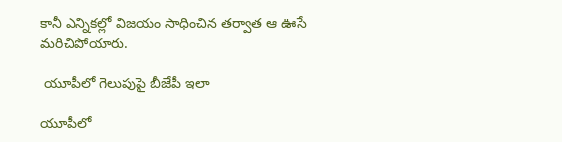కానీ ఎన్నికల్లో విజయం సాధించిన తర్వాత ఆ ఊసే మరిచిపోయారు.

 యూపీలో గెలుపుపై బీజేపీ ఇలా

యూపీలో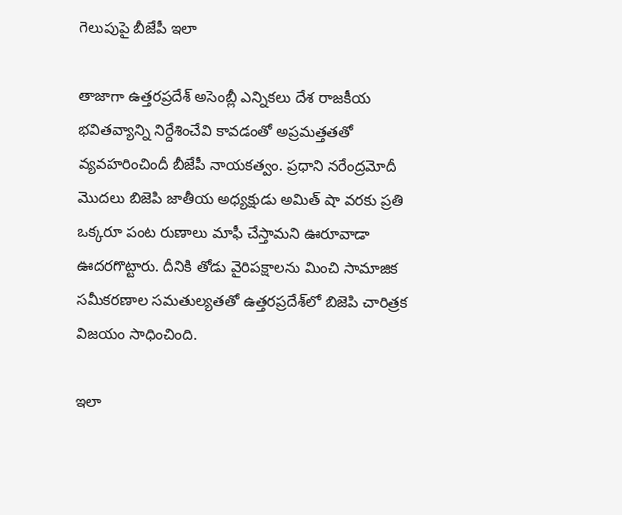గెలుపుపై బీజేపీ ఇలా

తాజాగా ఉత్తరప్రదేశ్ అసెంబ్లీ ఎన్నికలు దేశ రాజకీయ భవితవ్యాన్ని నిర్దేశించేవి కావడంతో అప్రమత్తతతో వ్యవహరించిందీ బీజేపీ నాయకత్వం. ప్రధాని నరేంద్రమోదీ మొదలు బిజెపి జాతీయ అధ్యక్షుడు అమిత్ షా వరకు ప్రతి ఒక్కరూ పంట రుణాలు మాఫీ చేస్తామని ఊరూవాడా ఊదరగొట్టారు. దీనికి తోడు వైరిపక్షాలను మించి సామాజిక సమీకరణాల సమతుల్యతతో ఉత్తరప్రదేశ్‌లో బిజెపి చారిత్రక విజయం సాధించింది.

ఇలా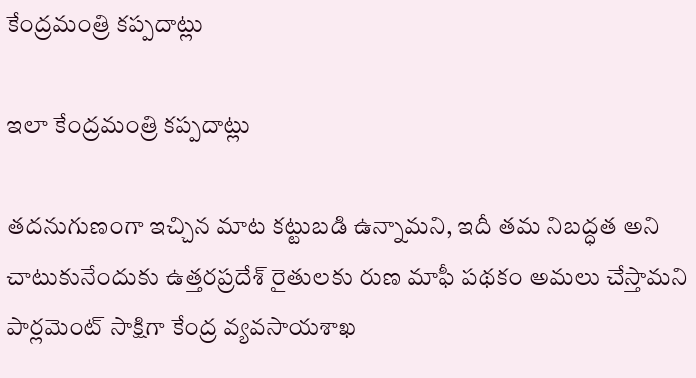కేంద్రమంత్రి కప్పదాట్లు

ఇలా కేంద్రమంత్రి కప్పదాట్లు

తదనుగుణంగా ఇచ్చిన మాట కట్టుబడి ఉన్నామని, ఇదీ తమ నిబద్ధత అని చాటుకునేందుకు ఉత్తరప్రదేశ్ రైతులకు రుణ మాఫీ పథకం అమలు చేస్తామని పార్లమెంట్ సాక్షిగా కేంద్ర వ్యవసాయశాఖ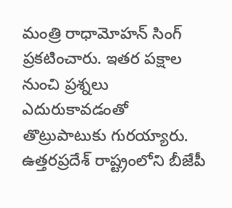మంత్రి రాధామోహన్ సింగ్ ప్రకటించారు. ఇతర పక్షాల నుంచి ప్రశ్నలు ఎదురుకావడంతో తొట్రుపాటుకు గురయ్యారు. ఉత్తరప్రదేశ్ రాష్ట్రంలోని బీజేపీ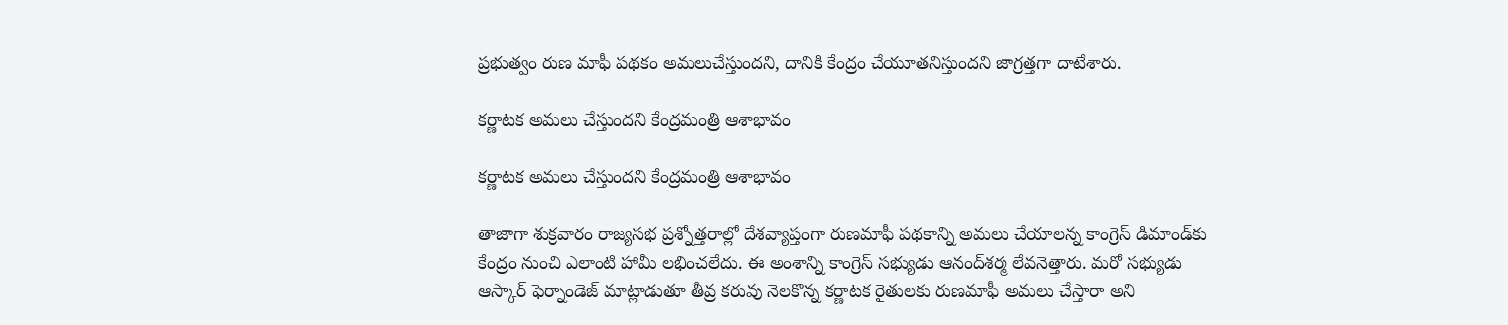ప్రభుత్వం రుణ మాఫీ పథకం అమలుచేస్తుందని, దానికి కేంద్రం చేయూతనిస్తుందని జాగ్రత్తగా దాటేశారు.

కర్ణాటక అమలు చేస్తుందని కేంద్రమంత్రి ఆశాభావం

కర్ణాటక అమలు చేస్తుందని కేంద్రమంత్రి ఆశాభావం

తాజాగా శుక్రవారం రాజ్యసభ ప్రశ్నోత్తరాల్లో దేశవ్యాప్తంగా రుణమాఫీ పథకాన్ని అమలు చేయాలన్న కాంగ్రెస్‌ డిమాండ్‌కు కేంద్రం నుంచి ఎలాంటి హామీ లభించలేదు. ఈ అంశాన్ని కాంగ్రెస్‌ సభ్యుడు ఆనంద్‌శర్మ లేవనెత్తారు. మరో సభ్యుడు ఆస్కార్ ఫెర్నాండెజ్ మాట్లాడుతూ తీవ్ర కరువు నెలకొన్న కర్ణాటక రైతులకు రుణమాఫీ అమలు చేస్తారా అని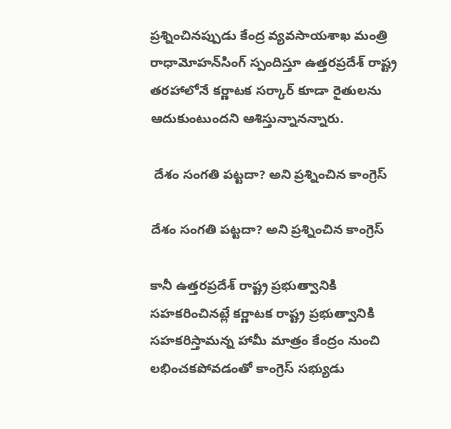ప్రశ్నించినప్పుడు కేంద్ర వ్యవసాయశాఖ మంత్రి రాధామోహన్‌సింగ్‌ స్పందిస్తూ ఉత్తరప్రదేశ్ రాష్ట్ర తరహాలోనే కర్ణాటక సర్కార్ కూడా రైతులను ఆదుకుంటుందని ఆశిస్తున్నానన్నారు.

 దేశం సంగతి పట్టదా? అని ప్రశ్నించిన కాంగ్రెస్

దేశం సంగతి పట్టదా? అని ప్రశ్నించిన కాంగ్రెస్

కానీ ఉత్తరప్రదేశ్ రాష్ట్ర ప్రభుత్వానికి సహకరించినట్లే కర్ణాటక రాష్ట్ర ప్రభుత్వానికి సహకరిస్తామన్న హామీ మాత్రం కేంద్రం నుంచి లభించకపోవడంతో కాంగ్రెస్ సభ్యుడు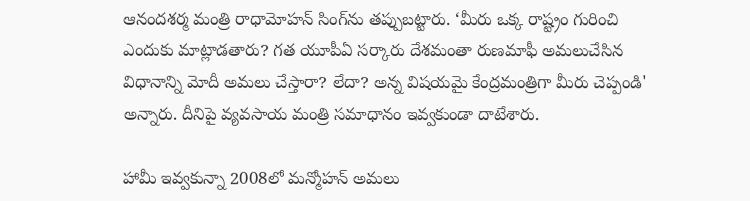ఆనందశర్మ మంత్రి రాధామోహన్ సింగ్‌ను తప్పుబట్టారు. ‘మీరు ఒక్క రాష్ట్రం గురించి ఎందుకు మాట్లాడతారు? గత యూపీఏ సర్కారు దేశమంతా రుణమాఫీ అమలుచేసిన విధానాన్ని మోదీ అమలు చేస్తారా? లేదా? అన్న విషయమై కేంద్రమంత్రిగా మీరు చెప్పండి' అన్నారు. దీనిపై వ్యవసాయ మంత్రి సమాధానం ఇవ్వకుండా దాటేశారు.

హామీ ఇవ్వకున్నా 2008లో మన్మోహన్ అమలు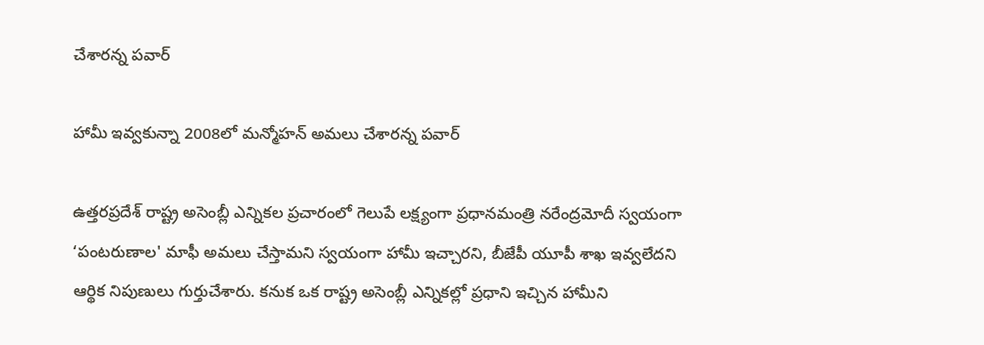చేశారన్న పవార్

హామీ ఇవ్వకున్నా 2008లో మన్మోహన్ అమలు చేశారన్న పవార్

ఉత్తరప్రదేశ్ రాష్ట్ర అసెంబ్లీ ఎన్నికల ప్రచారంలో గెలుపే లక్ష్యంగా ప్రధానమంత్రి నరేంద్రమోదీ స్వయంగా ‘పంటరుణాల' మాఫీ అమలు చేస్తామని స్వయంగా హామీ ఇచ్చారని, బీజేపీ యూపీ శాఖ ఇవ్వలేదని ఆర్థిక నిపుణులు గుర్తుచేశారు. కనుక ఒక రాష్ట్ర అసెంబ్లీ ఎన్నికల్లో ప్రధాని ఇచ్చిన హామీని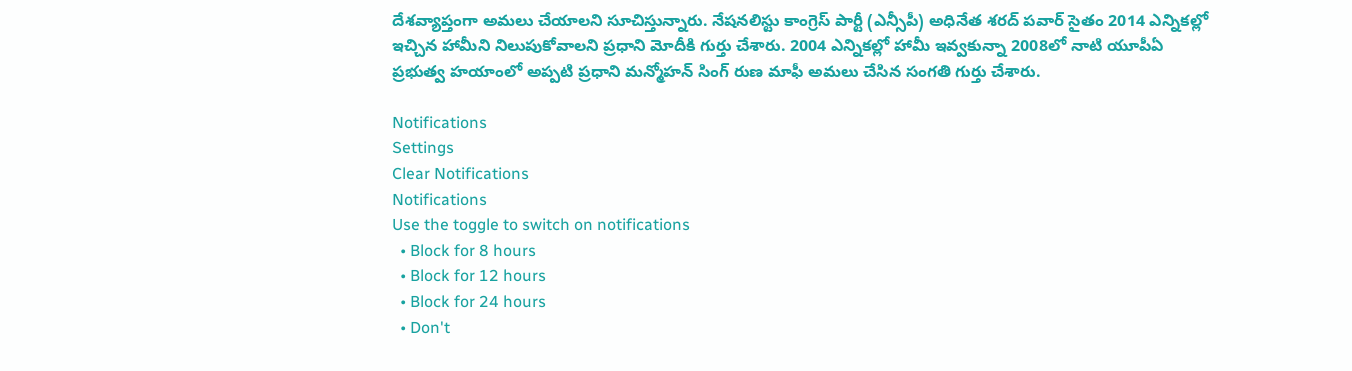దేశవ్యాప్తంగా అమలు చేయాలని సూచిస్తున్నారు. నేషనలిస్టు కాంగ్రెస్ పార్టీ (ఎన్సీపీ) అధినేత శరద్ పవార్ సైతం 2014 ఎన్నికల్లో ఇచ్చిన హామీని నిలుపుకోవాలని ప్రధాని మోదీకి గుర్తు చేశారు. 2004 ఎన్నికల్లో హామీ ఇవ్వకున్నా 2008లో నాటి యూపీఏ ప్రభుత్వ హయాంలో అప్పటి ప్రధాని మన్మోహన్ సింగ్ రుణ మాఫీ అమలు చేసిన సంగతి గుర్తు చేశారు.

Notifications
Settings
Clear Notifications
Notifications
Use the toggle to switch on notifications
  • Block for 8 hours
  • Block for 12 hours
  • Block for 24 hours
  • Don't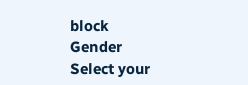block
Gender
Select your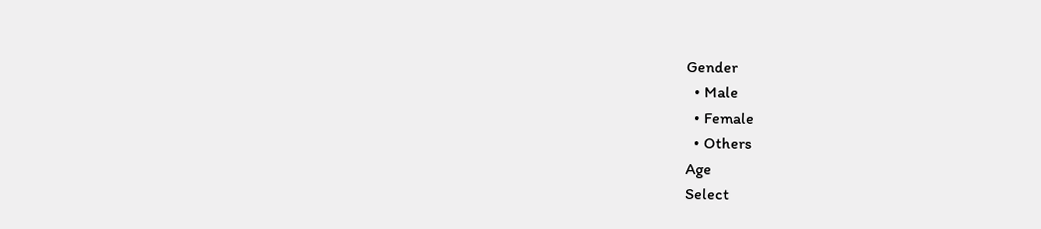Gender
  • Male
  • Female
  • Others
Age
Select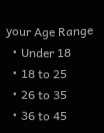your Age Range
  • Under 18
  • 18 to 25
  • 26 to 35
  • 36 to 45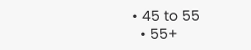• 45 to 55
  • 55+